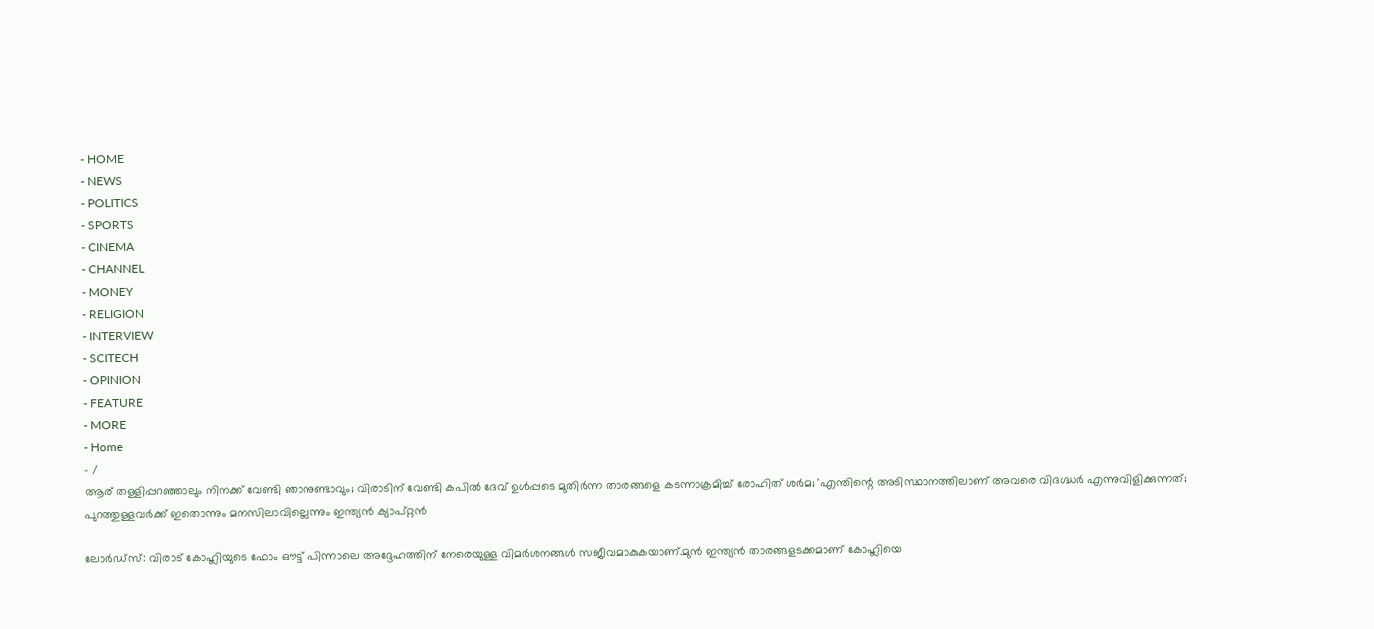- HOME
- NEWS
- POLITICS
- SPORTS
- CINEMA
- CHANNEL
- MONEY
- RELIGION
- INTERVIEW
- SCITECH
- OPINION
- FEATURE
- MORE
- Home
- /
ആര് തള്ളിപ്പറഞ്ഞാലും നിനക്ക് വേണ്ടി ഞാനുണ്ടാവും; വിരാടിന് വേണ്ടി കപിൽ ദേവ് ഉൾപ്പടെ മുതിർന്ന താരങ്ങളെ കടന്നാക്രമിച്ച് രോഹിത് ശർമ; 'എന്തിന്റെ അടിസ്ഥാനത്തിലാണ് അവരെ വിദഗ്ദ്ധർ എന്നുവിളിക്കുന്നത്; പുറത്തുള്ളവർക്ക് ഇതൊന്നും മനസിലാവില്ലെന്നും ഇന്ത്യൻ ക്യാപ്റ്റൻ

ലോർഡ്സ്: വിരാട് കോഹ്ലിയുടെ ഫോം ഔട്ട് പിന്നാലെ അദ്ദേഹത്തിന് നേരെയുള്ള വിമർശനങ്ങൾ സജീവമാകുകയാണ്.മുൻ ഇന്ത്യൻ താരങ്ങളടക്കമാണ് കോഹ്ലിയെ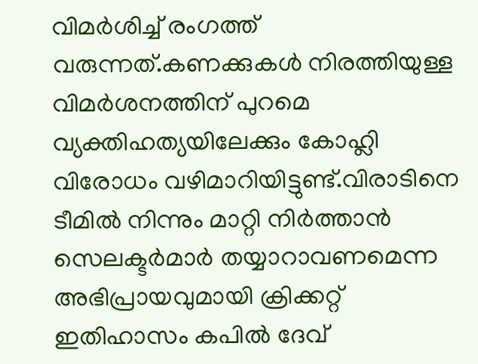വിമർശിച്ച് രംഗത്ത് വരുന്നത്.കണക്കുകൾ നിരത്തിയുള്ള വിമർശനത്തിന് പുറമെ വ്യക്തിഹത്യയിലേക്കും കോഹ്ലി വിരോധം വഴിമാറിയിട്ടുണ്ട്.വിരാടിനെ ടീമിൽ നിന്നും മാറ്റി നിർത്താൻ സെലക്ടർമാർ തയ്യാറാവണമെന്ന അഭിപ്രായവുമായി ക്രിക്കറ്റ് ഇതിഹാസം കപിൽ ദേവ്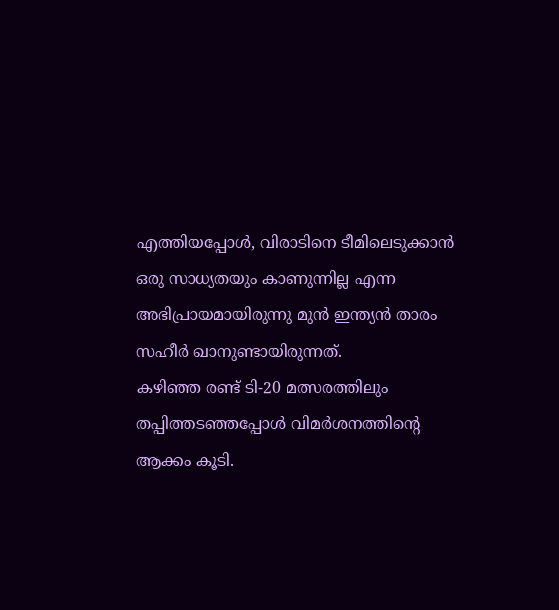എത്തിയപ്പോൾ, വിരാടിനെ ടീമിലെടുക്കാൻ ഒരു സാധ്യതയും കാണുന്നില്ല എന്ന അഭിപ്രായമായിരുന്നു മുൻ ഇന്ത്യൻ താരം സഹീർ ഖാനുണ്ടായിരുന്നത്.
കഴിഞ്ഞ രണ്ട് ടി-20 മത്സരത്തിലും തപ്പിത്തടഞ്ഞപ്പോൾ വിമർശനത്തിന്റെ ആക്കം കൂടി.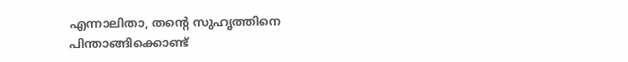എന്നാലിതാ, തന്റെ സുഹൃത്തിനെ പിന്താങ്ങിക്കൊണ്ട്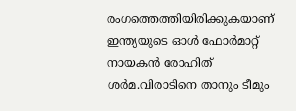രംഗത്തെത്തിയിരിക്കുകയാണ് ഇന്ത്യയുടെ ഓൾ ഫോർമാറ്റ് നായകൻ രോഹിത് ശർമ.വിരാടിനെ താനും ടീമും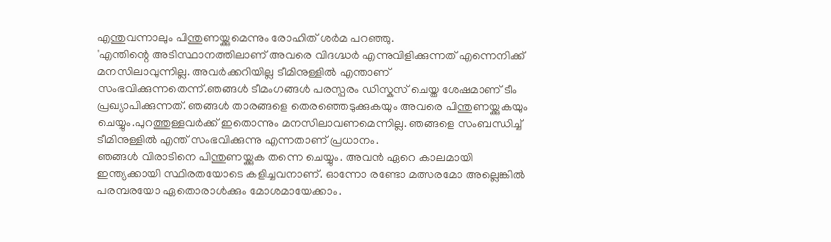എന്തുവന്നാലും പിന്തുണയ്ക്കുമെന്നും രോഹിത് ശർമ പറഞ്ഞു.
'എന്തിന്റെ അടിസ്ഥാനത്തിലാണ് അവരെ വിദഗ്ദ്ധർ എന്നുവിളിക്കുന്നത് എന്നെനിക്ക് മനസിലാവുന്നില്ല. അവർക്കറിയില്ല ടീമിനുള്ളിൽ എന്താണ് സംഭവിക്കുന്നതെന്ന്.ഞങ്ങൾ ടീമംഗങ്ങൾ പരസ്പരം ഡിസ്കസ് ചെയ്ത ശേഷമാണ് ടീം പ്രഖ്യാപിക്കുന്നത്. ഞങ്ങൾ താരങ്ങളെ തെരഞ്ഞെടുക്കുകയും അവരെ പിന്തുണയ്ക്കുകയും ചെയ്യും.പുറത്തുള്ളവർക്ക് ഇതൊന്നും മനസിലാവണമെന്നില്ല. ഞങ്ങളെ സംബന്ധിച്ച് ടീമിനുള്ളിൽ എന്ത് സംഭവിക്കുന്നു എന്നതാണ് പ്രധാനം.
ഞങ്ങൾ വിരാടിനെ പിന്തുണയ്ക്കുക തന്നെ ചെയ്യും. അവൻ ഏറെ കാലമായി ഇന്ത്യക്കായി സ്ഥിരതയോടെ കളിച്ചവനാണ്. ഓന്നോ രണ്ടോ മത്സരമോ അല്ലെങ്കിൽ പരമ്പരയോ ഏതൊരാൾക്കും മോശമായേക്കാം.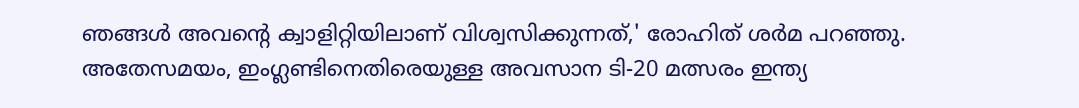ഞങ്ങൾ അവന്റെ ക്വാളിറ്റിയിലാണ് വിശ്വസിക്കുന്നത്,' രോഹിത് ശർമ പറഞ്ഞു.
അതേസമയം, ഇംഗ്ലണ്ടിനെതിരെയുള്ള അവസാന ടി-20 മത്സരം ഇന്ത്യ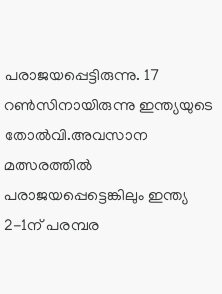പരാജയപ്പെട്ടിരുന്നു. 17 റൺസിനായിരുന്നു ഇന്ത്യയുടെ തോൽവി.അവസാന മത്സരത്തിൽ പരാജയപ്പെട്ടെങ്കിലും ഇന്ത്യ 2-1ന് പരമ്പര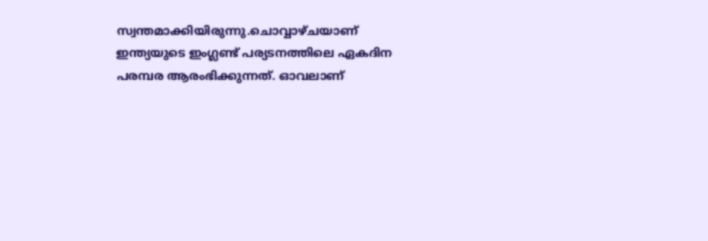സ്വന്തമാക്കിയിരുന്നു.ചൊവ്വാഴ്ചയാണ് ഇന്ത്യയുടെ ഇംഗ്ലണ്ട് പര്യടനത്തിലെ ഏകദിന പരമ്പര ആരംഭിക്കുന്നത്. ഓവലാണ്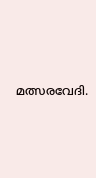മത്സരവേദി.